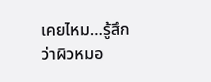เคยไหม…รู้สึกว่าผิวหมอ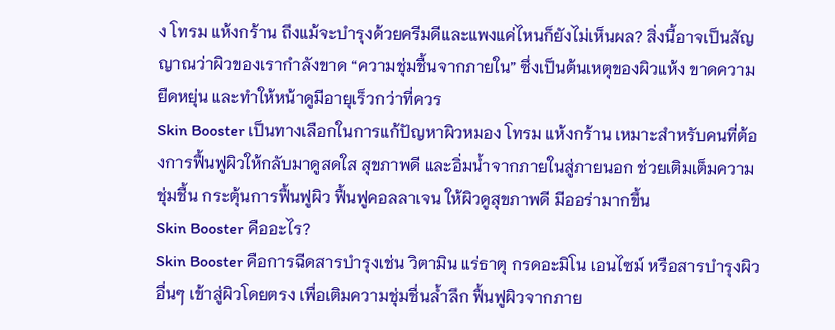ง โทรม แห้งกร้าน ถึงแม้จะบำรุงด้วยครีมดีและแพงแค่ไหนก็ยังไม่เห็นผล? สิ่งนี้อาจเป็นสัญญาณว่าผิวของเรากำลังขาด “ความชุ่มชื้นจากภายใน” ซึ่งเป็นต้นเหตุของผิวแห้ง ขาดความยืดหยุ่น และทำให้หน้าดูมีอายุเร็วกว่าที่ควร
Skin Booster เป็นทางเลือกในการแก้ปัญหาผิวหมอง โทรม แห้งกร้าน เหมาะสำหรับคนที่ต้องการฟื้นฟูผิวให้กลับมาดูสดใส สุขภาพดี และอิ่มน้ำจากภายในสู่ภายนอก ช่วยเติมเต็มความชุ่มชื้น กระตุ้นการฟื้นฟูผิว ฟื้นฟูคอลลาเจน ให้ผิวดูสุขภาพดี มีออร่ามากขึ้น
Skin Booster คืออะไร?
Skin Booster คือการฉีดสารบำรุงเช่น วิตามิน แร่ธาตุ กรดอะมิโน เอนไซม์ หรือสารบำรุงผิวอื่นๆ เข้าสู่ผิวโดยตรง เพื่อเติมความชุ่มชื่นล้ำลึก ฟื้นฟูผิวจากภาย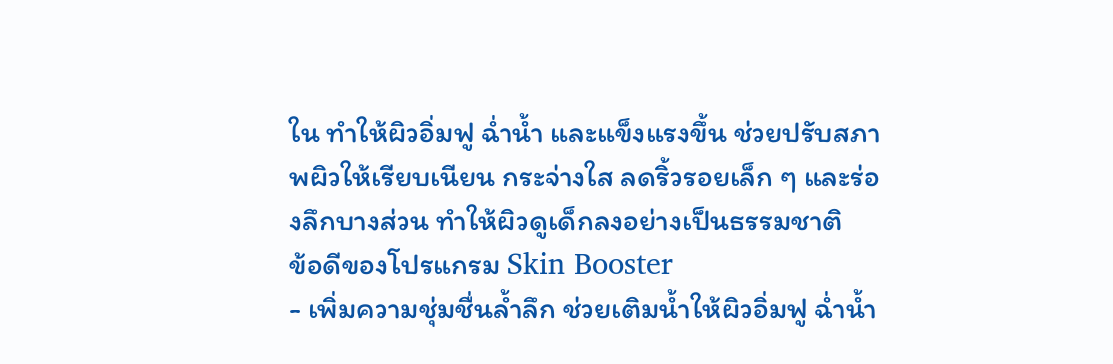ใน ทำให้ผิวอิ่มฟู ฉ่ำน้ำ และแข็งแรงขึ้น ช่วยปรับสภาพผิวให้เรียบเนียน กระจ่างใส ลดริ้วรอยเล็ก ๆ และร่องลึกบางส่วน ทำให้ผิวดูเด็กลงอย่างเป็นธรรมชาติ
ข้อดีของโปรแกรม Skin Booster
- เพิ่มความชุ่มชื่นล้ำลึก ช่วยเติมน้ำให้ผิวอิ่มฟู ฉ่ำน้ำ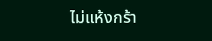ไม่แห้งกร้า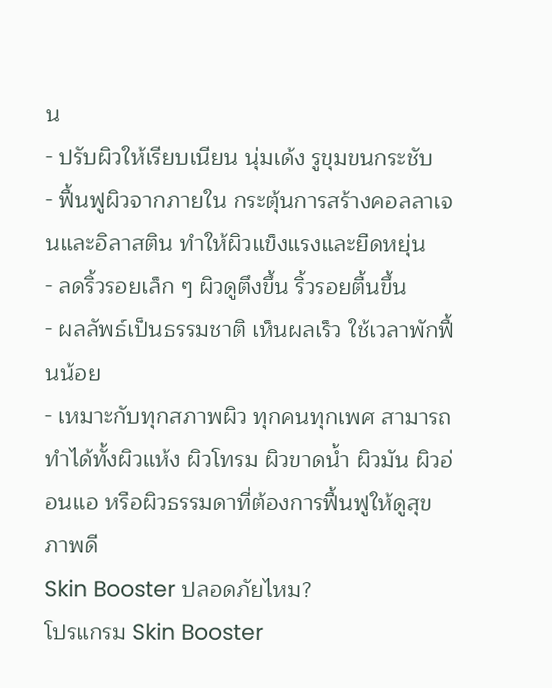น
- ปรับผิวให้เรียบเนียน นุ่มเด้ง รูขุมขนกระชับ
- ฟื้นฟูผิวจากภายใน กระตุ้นการสร้างคอลลาเจนและอิลาสติน ทำให้ผิวแข็งแรงและยืดหยุ่น
- ลดริ้วรอยเล็ก ๆ ผิวดูตึงขึ้น ริ้วรอยตื้นขึ้น
- ผลลัพธ์เป็นธรรมชาติ เห็นผลเร็ว ใช้เวลาพักฟื้นน้อย
- เหมาะกับทุกสภาพผิว ทุกคนทุกเพศ สามารถทำได้ทั้งผิวแห้ง ผิวโทรม ผิวขาดน้ำ ผิวมัน ผิวอ่อนแอ หรือผิวธรรมดาที่ต้องการฟื้นฟูให้ดูสุขภาพดี
Skin Booster ปลอดภัยไหม?
โปรแกรม Skin Booster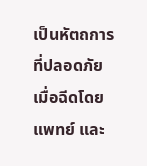เป็นหัตถการที่ปลอดภัย เมื่อฉีดโดยแพทย์ และ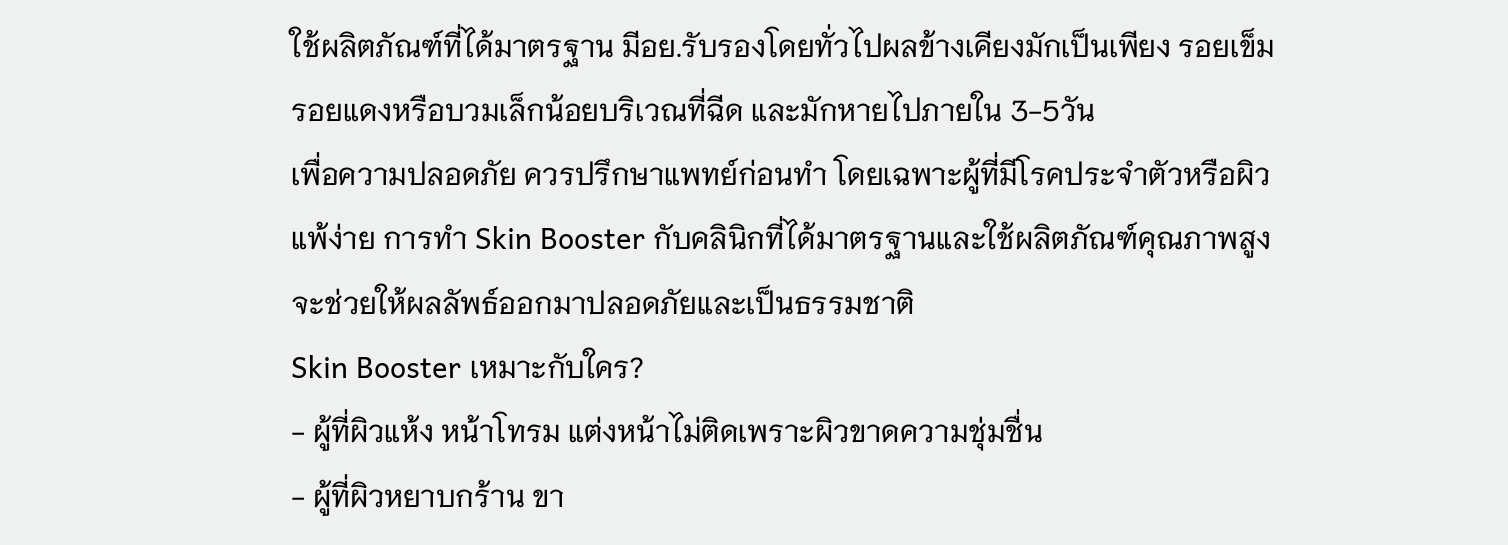ใช้ผลิตภัณฑ์ที่ได้มาตรฐาน มีอย.รับรองโดยทั่วไปผลข้างเคียงมักเป็นเพียง รอยเข็ม รอยแดงหรือบวมเล็กน้อยบริเวณที่ฉีด และมักหายไปภายใน 3-5วัน
เพื่อความปลอดภัย ควรปรึกษาแพทย์ก่อนทำ โดยเฉพาะผู้ที่มีโรคประจำตัวหรือผิวแพ้ง่าย การทำ Skin Booster กับคลินิกที่ได้มาตรฐานและใช้ผลิตภัณฑ์คุณภาพสูงจะช่วยให้ผลลัพธ์ออกมาปลอดภัยและเป็นธรรมชาติ
Skin Booster เหมาะกับใคร?
- ผู้ที่ผิวแห้ง หน้าโทรม แต่งหน้าไม่ติดเพราะผิวขาดความชุ่มชื่น
- ผู้ที่ผิวหยาบกร้าน ขา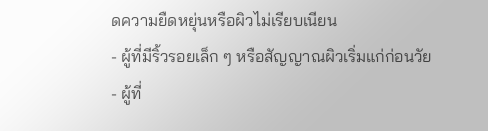ดความยืดหยุ่นหรือผิวไม่เรียบเนียน
- ผู้ที่มีริ้วรอยเล็ก ๆ หรือสัญญาณผิวเริ่มแก่ก่อนวัย
- ผู้ที่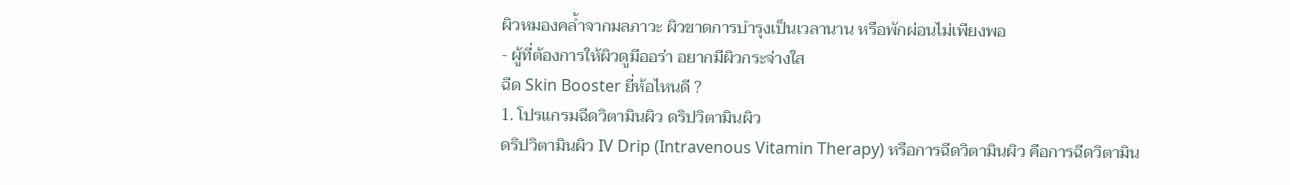ผิวหมองคล้ำจากมลภาวะ ผิวขาดการบำรุงเป็นเวลานาน หรือพักผ่อนไม่เพียงพอ
- ผู้ที่ต้องการให้ผิวดูมีออร่า อยากมีผิวกระจ่างใส
ฉีด Skin Booster ยี่ห้อไหนดี ?
1. โปรแกรมฉีดวิตามินผิว ดริปวิตามินผิว
ดริปวิตามินผิว IV Drip (Intravenous Vitamin Therapy) หรือการฉีดวิตามินผิว คือการฉีดวิตามิน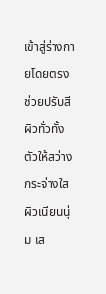เข้าสู่ร่างกายโดยตรง ช่วยปรับสีผิวทั่วทั้งตัวให้สว่าง กระจ่างใส ผิวเนียนนุ่ม เส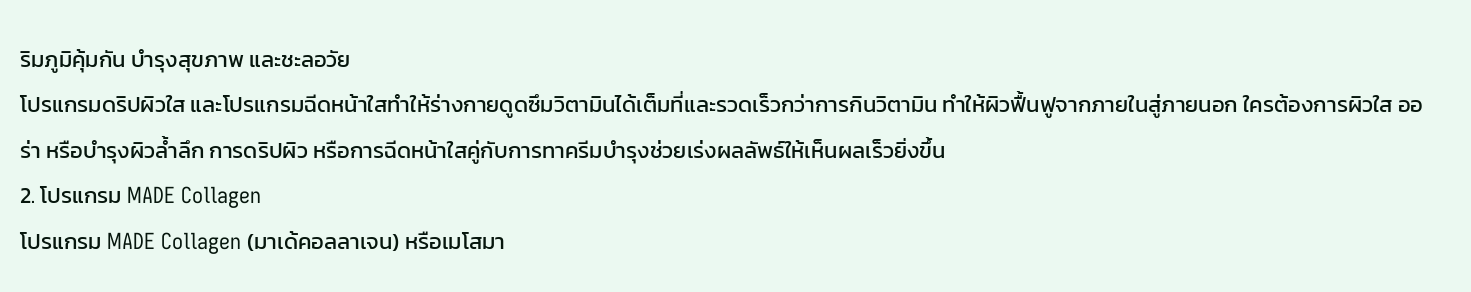ริมภูมิคุ้มกัน บำรุงสุขภาพ และชะลอวัย
โปรแกรมดริปผิวใส และโปรแกรมฉีดหน้าใสทำให้ร่างกายดูดซึมวิตามินได้เต็มที่และรวดเร็วกว่าการกินวิตามิน ทำให้ผิวฟื้นฟูจากภายในสู่ภายนอก ใครต้องการผิวใส ออร่า หรือบำรุงผิวล้ำลึก การดริปผิว หรือการฉีดหน้าใสคู่กับการทาครีมบำรุงช่วยเร่งผลลัพธ์ให้เห็นผลเร็วยิ่งขึ้น
2. โปรแกรม MADE Collagen
โปรแกรม MADE Collagen (มาเด้คอลลาเจน) หรือเมโสมา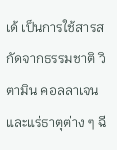เด้ เป็นการใช้สารสกัดจากธรรมชาติ วิตามิน คอลลาเจน และแร่ธาตุต่าง ๆ ฉี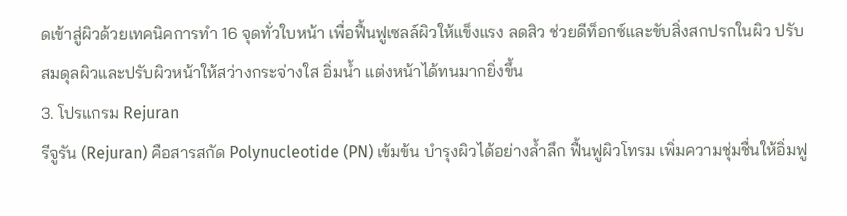ดเข้าสู่ผิวด้วยเทคนิคการทำ 16 จุดทั่วใบหน้า เพื่อฟื้นฟูเซลล์ผิวให้แข็งแรง ลดสิว ช่วยดีท็อกซ์และขับสิ่งสกปรกในผิว ปรับสมดุลผิวและปรับผิวหน้าให้สว่างกระจ่างใส อิ่มน้ำ แต่งหน้าได้ทนมากยิ่งขึ้น
3. โปรแกรม Rejuran
รีจูรัน (Rejuran) คือสารสกัด Polynucleotide (PN) เข้มข้น บำรุงผิวได้อย่างล้ำลึก ฟื้นฟูผิวโทรม เพิ่มความชุ่มชื่นให้อิ่มฟู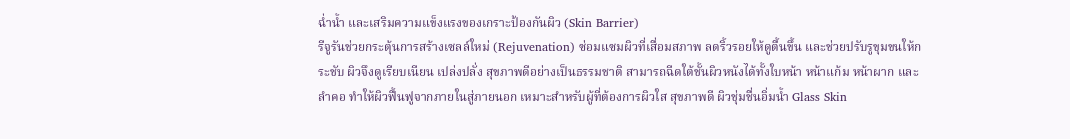ฉ่ำน้ำ และเสริมความแข็งแรงของเกราะป้องกันผิว (Skin Barrier)
รีจูรันช่วยกระตุ้นการสร้างเซลล์ใหม่ (Rejuvenation) ซ่อมแซมผิวที่เสื่อมสภาพ ลดริ้วรอยให้ดูตื้นขึ้น และช่วยปรับรูขุมขนให้กระชับ ผิวจึงดูเรียบเนียน เปล่งปลั่ง สุขภาพดีอย่างเป็นธรรมชาติ สามารถฉีดใต้ชั้นผิวหนังได้ทั้งใบหน้า หน้าแก้ม หน้าผาก และลำคอ ทำให้ผิวฟื้นฟูจากภายในสู่ภายนอก เหมาะสำหรับผู้ที่ต้องการผิวใส สุขภาพดี ผิวชุ่มชื่นอิ่มน้ำ Glass Skin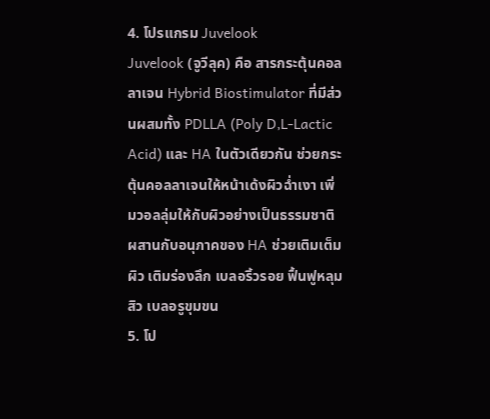4. โปรแกรม Juvelook
Juvelook (จูวีลุค) คือ สารกระตุ้นคอลลาเจน Hybrid Biostimulator ที่มีส่วนผสมทั้ง PDLLA (Poly D,L-Lactic Acid) และ HA ในตัวเดียวกัน ช่วยกระตุ้นคอลลาเจนให้หน้าเด้งผิวฉ่ำเงา เพิ่มวอลลุ่มให้กับผิวอย่างเป็นธรรมชาติ ผสานกับอนุภาคของ HA ช่วยเติมเต็มผิว เติมร่องลึก เบลอริ้วรอย ฟื้นฟูหลุมสิว เบลอรูขุมขน
5. โป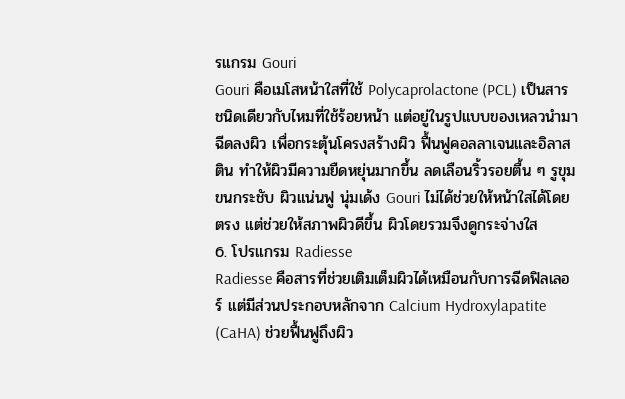รแกรม Gouri
Gouri คือเมโสหน้าใสที่ใช้ Polycaprolactone (PCL) เป็นสารชนิดเดียวกับไหมที่ใช้ร้อยหน้า แต่อยู่ในรูปแบบของเหลวนำมาฉีดลงผิว เพื่อกระตุ้นโครงสร้างผิว ฟื้นฟูคอลลาเจนและอิลาสติน ทำให้ผิวมีความยืดหยุ่นมากขึ้น ลดเลือนริ้วรอยตื้น ๆ รูขุมขนกระชับ ผิวแน่นฟู นุ่มเด้ง Gouri ไม่ได้ช่วยให้หน้าใสได้โดยตรง แต่ช่วยให้สภาพผิวดีขึ้น ผิวโดยรวมจึงดูกระจ่างใส
6. โปรแกรม Radiesse
Radiesse คือสารที่ช่วยเติมเต็มผิวได้เหมือนกับการฉีดฟิลเลอร์ แต่มีส่วนประกอบหลักจาก Calcium Hydroxylapatite (CaHA) ช่วยฟื้นฟูถึงผิว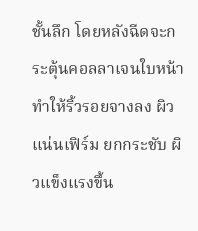ชั้นลึก โดยหลังฉีดจะกระตุ้นคอลลาเจนใบหน้า ทำให้ริ้วรอยจางลง ผิวแน่นเฟิร์ม ยกกระชับ ผิวแข็งแรงขึ้น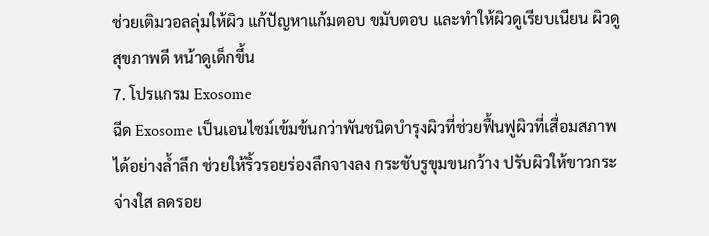ช่วยเติมวอลลุ่มให้ผิว แก้ปัญหาแก้มตอบ ขมับตอบ และทำให้ผิวดูเรียบเนียน ผิวดูสุขภาพดี หน้าดูเด็กขึ้น
7. โปรแกรม Exosome
ฉีด Exosome เป็นเอนไซม์เข้มข้นกว่าพันชนิดบำรุงผิวที่ช่วยฟื้นฟูผิวที่เสื่อมสภาพได้อย่างล้ำลึก ช่วยให้ริ้วรอยร่องลึกจางลง กระชับรูขุมขนกว้าง ปรับผิวให้ขาวกระจ่างใส ลดรอย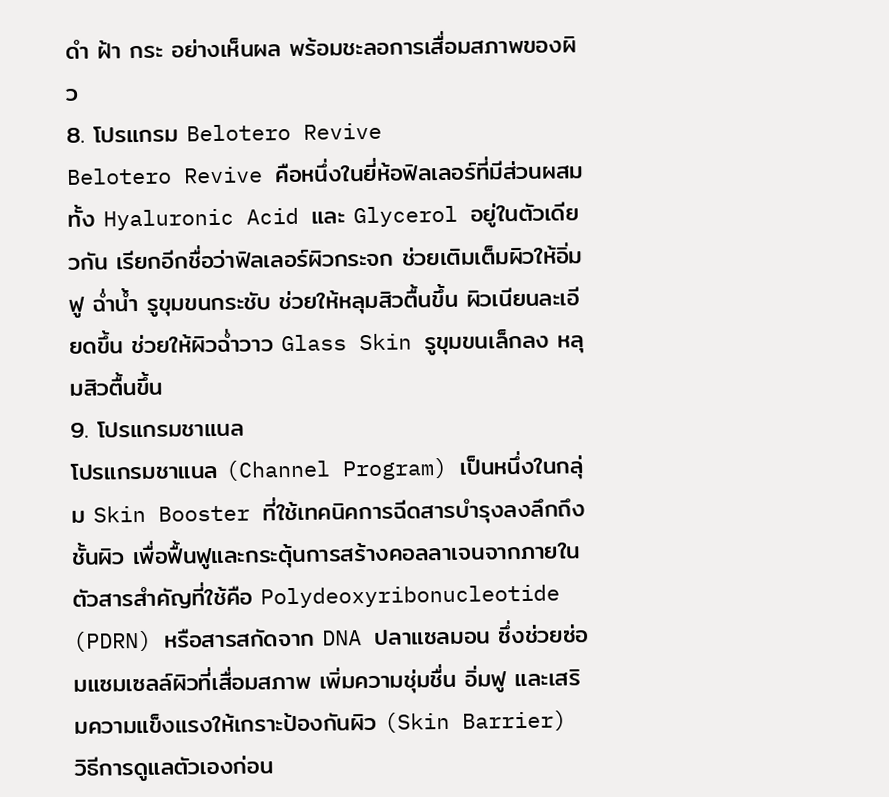ดำ ฝ้า กระ อย่างเห็นผล พร้อมชะลอการเสื่อมสภาพของผิว
8. โปรแกรม Belotero Revive
Belotero Revive คือหนึ่งในยี่ห้อฟิลเลอร์ที่มีส่วนผสมทั้ง Hyaluronic Acid และ Glycerol อยู่ในตัวเดียวกัน เรียกอีกชื่อว่าฟิลเลอร์ผิวกระจก ช่วยเติมเต็มผิวให้อิ่มฟู ฉ่ำน้ำ รูขุมขนกระชับ ช่วยให้หลุมสิวตื้นขึ้น ผิวเนียนละเอียดขึ้น ช่วยให้ผิวฉ่ำวาว Glass Skin รูขุมขนเล็กลง หลุมสิวตื้นขึ้น
9. โปรแกรมชาแนล
โปรแกรมชาแนล (Channel Program) เป็นหนึ่งในกลุ่ม Skin Booster ที่ใช้เทคนิคการฉีดสารบำรุงลงลึกถึงชั้นผิว เพื่อฟื้นฟูและกระตุ้นการสร้างคอลลาเจนจากภายใน ตัวสารสำคัญที่ใช้คือ Polydeoxyribonucleotide (PDRN) หรือสารสกัดจาก DNA ปลาแซลมอน ซึ่งช่วยซ่อมแซมเซลล์ผิวที่เสื่อมสภาพ เพิ่มความชุ่มชื่น อิ่มฟู และเสริมความแข็งแรงให้เกราะป้องกันผิว (Skin Barrier)
วิธีการดูแลตัวเองก่อน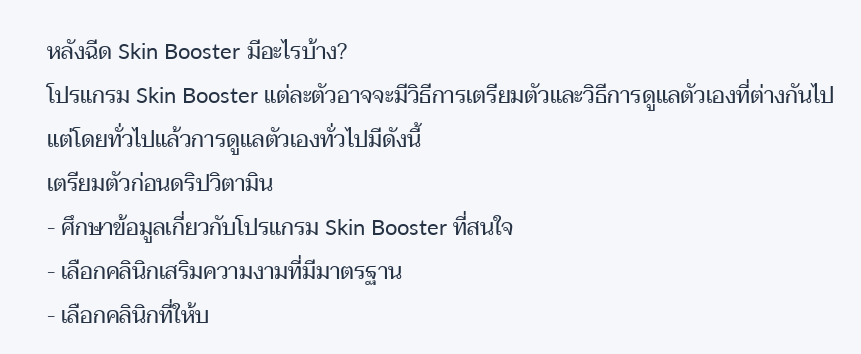หลังฉีด Skin Booster มีอะไรบ้าง?
โปรแกรม Skin Booster แต่ละตัวอาจจะมีวิธีการเตรียมตัวและวิธีการดูแลตัวเองที่ต่างกันไป แต่โดยทั่วไปแล้วการดูแลตัวเองทั่วไปมีดังนี้
เตรียมตัวก่อนดริปวิตามิน
- ศึกษาข้อมูลเกี่ยวกับโปรแกรม Skin Booster ที่สนใจ
- เลือกคลินิกเสริมความงามที่มีมาตรฐาน
- เลือกคลินิกที่ให้บ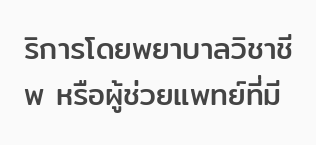ริการโดยพยาบาลวิชาชีพ หรือผู้ช่วยแพทย์ที่มี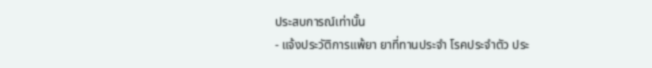ประสบการณ์เท่านั้น
- แจ้งประวัติการแพ้ยา ยาที่ทานประจำ โรคประจำตัว ประ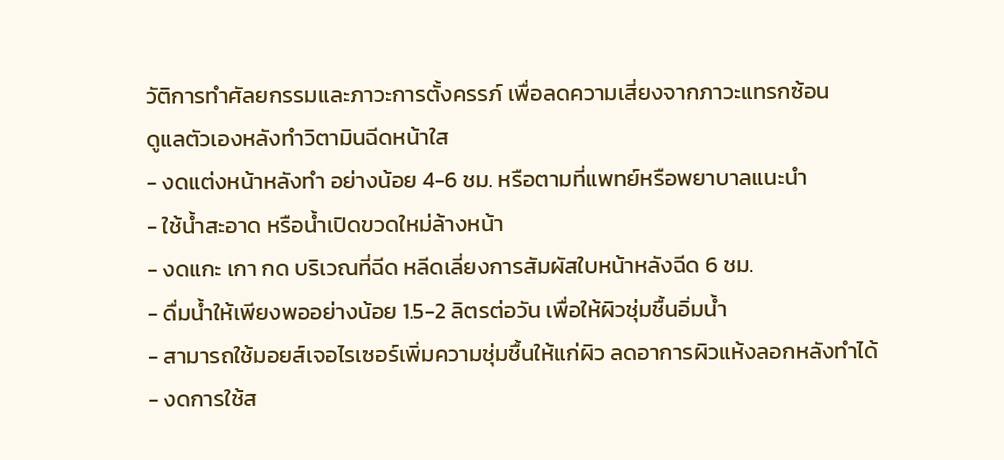วัติการทำศัลยกรรมและภาวะการตั้งครรภ์ เพื่อลดความเสี่ยงจากภาวะแทรกซ้อน
ดูแลตัวเองหลังทำวิตามินฉีดหน้าใส
- งดแต่งหน้าหลังทำ อย่างน้อย 4-6 ชม. หรือตามที่แพทย์หรือพยาบาลแนะนำ
- ใช้น้ำสะอาด หรือน้ำเปิดขวดใหม่ล้างหน้า
- งดแกะ เกา กด บริเวณที่ฉีด หลีดเลี่ยงการสัมผัสใบหน้าหลังฉีด 6 ชม.
- ดื่มน้ำให้เพียงพออย่างน้อย 1.5-2 ลิตรต่อวัน เพื่อให้ผิวชุ่มชื้นอิ่มน้ำ
- สามารถใช้มอยส์เจอไรเซอร์เพิ่มความชุ่มชื้นให้แก่ผิว ลดอาการผิวแห้งลอกหลังทำได้
- งดการใช้ส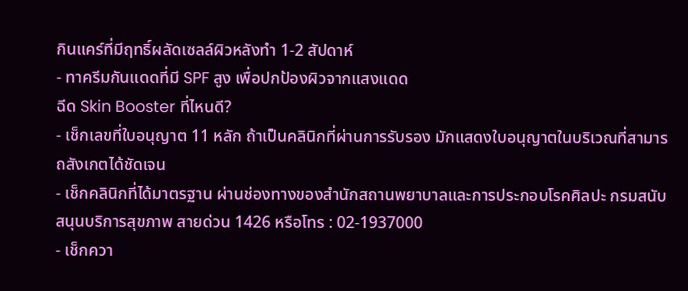กินแคร์ที่มีฤทธิ์ผลัดเซลล์ผิวหลังทำ 1-2 สัปดาห์
- ทาครีมกันแดดที่มี SPF สูง เพื่อปกป้องผิวจากแสงแดด
ฉีด Skin Booster ที่ไหนดี?
- เช็กเลขที่ใบอนุญาต 11 หลัก ถ้าเป็นคลินิกที่ผ่านการรับรอง มักแสดงใบอนุญาตในบริเวณที่สามารถสังเกตได้ชัดเจน
- เช็กคลินิกที่ได้มาตรฐาน ผ่านช่องทางของสำนักสถานพยาบาลและการประกอบโรคศิลปะ กรมสนับสนุนบริการสุขภาพ สายด่วน 1426 หรือโทร : 02-1937000
- เช็กควา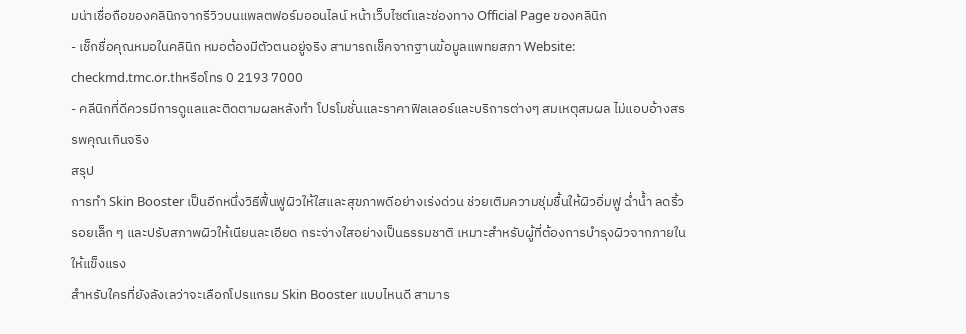มน่าเชื่อถือของคลินิกจากรีวิวบนแพลตฟอร์มออนไลน์ หน้าเว็บไซต์และช่องทาง Official Page ของคลินิก
- เช็กชื่อคุณหมอในคลินิก หมอต้องมีตัวตนอยู่จริง สามารถเช็คจากฐานข้อมูลแพทยสภา Website: checkmd.tmc.or.thหรือโทร 0 2193 7000
- คลีนิกที่ดีควรมีการดูแลและติดตามผลหลังทำ โปรโมชั่นและราคาฟิลเลอร์และบริการต่างๆ สมเหตุสมผล ไม่แอบอ้างสรรพคุณเกินจริง
สรุป
การทำ Skin Booster เป็นอีกหนึ่งวิธีฟื้นฟูผิวให้ใสและสุขภาพดีอย่างเร่งด่วน ช่วยเติมความชุ่มชื้นให้ผิวอิ่มฟู ฉ่ำน้ำ ลดริ้วรอยเล็ก ๆ และปรับสภาพผิวให้เนียนละเอียด กระจ่างใสอย่างเป็นธรรมชาติ เหมาะสำหรับผู้ที่ต้องการบำรุงผิวจากภายในให้แข็งแรง
สำหรับใครที่ยังลังเลว่าจะเลือกโปรแกรม Skin Booster แบบไหนดี สามาร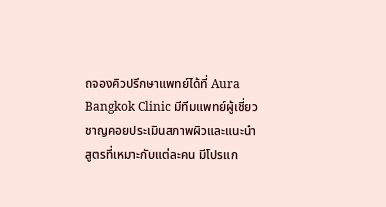ถจองคิวปรึกษาแพทย์ได้ที่ Aura Bangkok Clinic มีทีมแพทย์ผู้เชี่ยวชาญคอยประเมินสภาพผิวและแนะนำสูตรที่เหมาะกับแต่ละคน มีโปรแก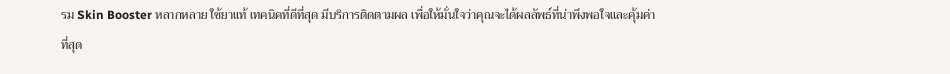รม Skin Booster หลากหลาย ใช้ยาแท้ เทคนิคที่ดีที่สุด มีบริการติดตามผล เพื่อให้มั่นใจว่าคุณจะได้ผลลัพธ์ที่น่าพึงพอใจและคุ้มค่าที่สุด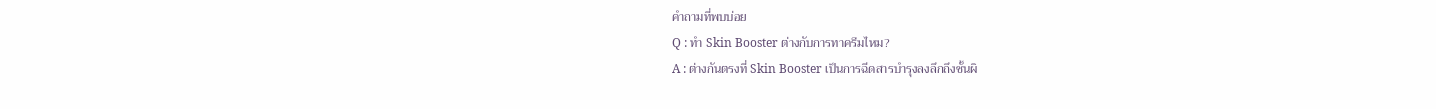คำถามที่พบบ่อย
Q : ทำ Skin Booster ต่างกับการทาครีมไหม?
A : ต่างกันตรงที่ Skin Booster เป็นการฉีดสารบำรุงลงลึกถึงชั้นผิ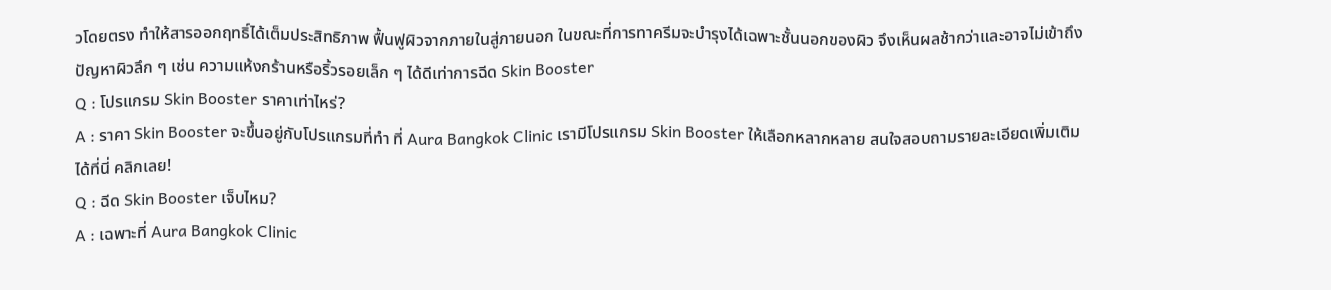วโดยตรง ทำให้สารออกฤทธิ์ได้เต็มประสิทธิภาพ ฟื้นฟูผิวจากภายในสู่ภายนอก ในขณะที่การทาครีมจะบำรุงได้เฉพาะชั้นนอกของผิว จึงเห็นผลช้ากว่าและอาจไม่เข้าถึงปัญหาผิวลึก ๆ เช่น ความแห้งกร้านหรือริ้วรอยเล็ก ๆ ได้ดีเท่าการฉีด Skin Booster
Q : โปรแกรม Skin Booster ราคาเท่าไหร่?
A : ราคา Skin Booster จะขึ้นอยู่กับโปรแกรมที่ทำ ที่ Aura Bangkok Clinic เรามีโปรแกรม Skin Booster ให้เลือกหลากหลาย สนใจสอบถามรายละเอียดเพิ่มเติมได้ที่นี่ คลิกเลย!
Q : ฉีด Skin Booster เจ็บไหม?
A : เฉพาะที่ Aura Bangkok Clinic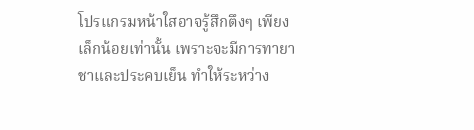โปรแกรมหน้าใสอาจรู้สึกตึงๆ เพียงเล็กน้อยเท่านั้น เพราะจะมีการทายาชาและประคบเย็น ทำให้ระหว่าง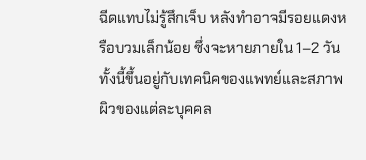ฉีดแทบไม่รู้สึกเจ็บ หลังทำอาจมีรอยแดงหรือบวมเล็กน้อย ซึ่งจะหายภายใน 1–2 วัน ทั้งนี้ขึ้นอยู่กับเทคนิคของแพทย์และสภาพผิวของแต่ละบุคคล